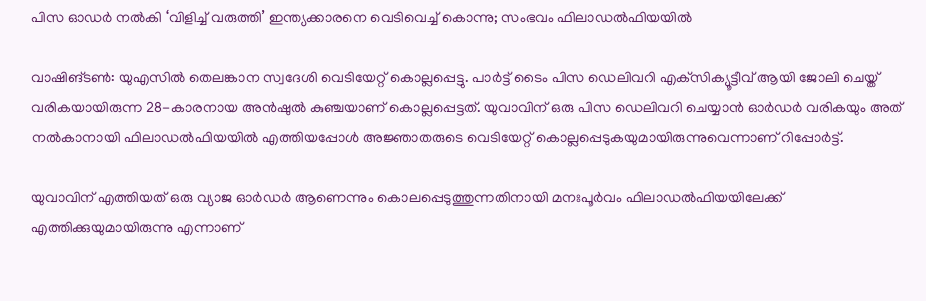പിസ ഓഡര്‍ നല്‍കി ‘വിളിച്ച് വരുത്തി’ ഇന്ത്യക്കാരനെ വെടിവെച്ച് കൊന്നു; സംഭവം ഫിലാഡല്‍ഫിയയില്‍

വാഷിങ്ടൺ: യുഎസില്‍ തെലങ്കാന സ്വദേശി വെടിയേറ്റ് കൊല്ലപ്പെട്ടു. പാര്‍ട്ട് ടൈം പിസ ഡെലിവറി എക്‌സിക്യൂട്ടീവ് ആയി ജോലി ചെയ്ത് വരികയായിരുന്ന 28-കാരനായ അന്‍ഷുല്‍ കുഞ്ചയാണ് കൊല്ലപ്പെട്ടത്. യുവാവിന് ഒരു പിസ ഡെലിവറി ചെയ്യാന്‍ ഓര്‍ഡര്‍ വരികയും അത് നല്‍കാനായി ഫിലാഡല്‍ഫിയയില്‍ എത്തിയപ്പോള്‍ അജ്ഞാതരുടെ വെടിയേറ്റ് കൊല്ലപ്പെടുകയുമായിരുന്നുവെന്നാണ് റിപ്പോര്‍ട്ട്.

യുവാവിന് എത്തിയത് ഒരു വ്യാജ ഓര്‍ഡര്‍ ആണെന്നും കൊലപ്പെടുത്തുന്നതിനായി മനഃപൂര്‍വം ഫിലാഡല്‍ഫിയയിലേക്ക് എത്തിക്കുയുമായിരുന്നു എന്നാണ്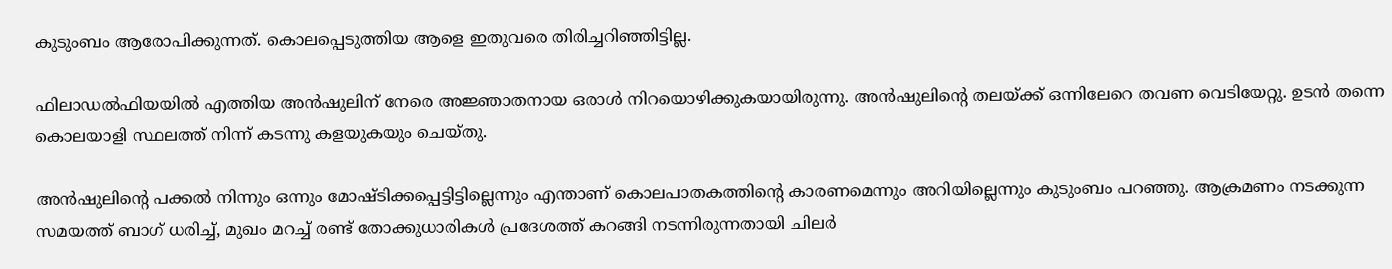കുടുംബം ആരോപിക്കുന്നത്. കൊലപ്പെടുത്തിയ ആളെ ഇതുവരെ തിരിച്ചറിഞ്ഞിട്ടില്ല.

ഫിലാഡല്‍ഫിയയില്‍ എത്തിയ അന്‍ഷുലിന് നേരെ അജ്ഞാതനായ ഒരാള്‍ നിറയൊഴിക്കുകയായിരുന്നു. അന്‍ഷുലിന്റെ തലയ്ക്ക് ഒന്നിലേറെ തവണ വെടിയേറ്റു. ഉടന്‍ തന്നെ കൊലയാളി സ്ഥലത്ത് നിന്ന് കടന്നു കളയുകയും ചെയ്തു.

അന്‍ഷുലിന്റെ പക്കല്‍ നിന്നും ഒന്നും മോഷ്ടിക്കപ്പെട്ടിട്ടില്ലെന്നും എന്താണ് കൊലപാതകത്തിന്റെ കാരണമെന്നും അറിയില്ലെന്നും കുടുംബം പറഞ്ഞു. ആക്രമണം നടക്കുന്ന സമയത്ത് ബാഗ് ധരിച്ച്, മുഖം മറച്ച് രണ്ട് തോക്കുധാരികള്‍ പ്രദേശത്ത് കറങ്ങി നടന്നിരുന്നതായി ചിലര്‍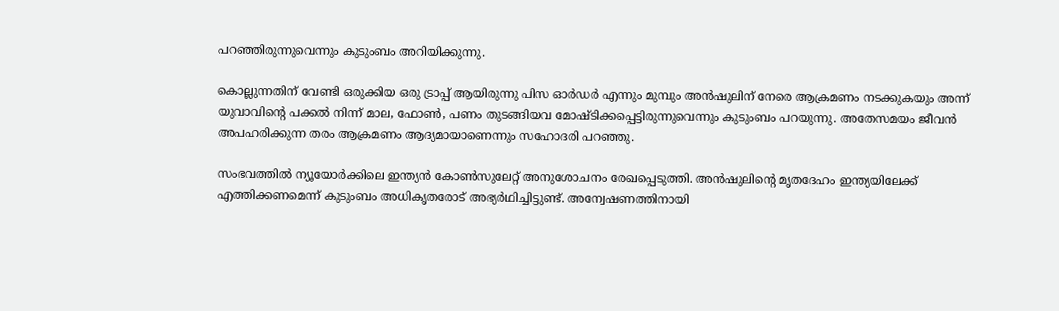പറഞ്ഞിരുന്നുവെന്നും കുടുംബം അറിയിക്കുന്നു.

കൊല്ലുന്നതിന് വേണ്ടി ഒരുക്കിയ ഒരു ട്രാപ്പ് ആയിരുന്നു പിസ ഓര്‍ഡര്‍ എന്നും മുമ്പും അന്‍ഷുലിന് നേരെ ആക്രമണം നടക്കുകയും അന്ന് യുവാവിന്റെ പക്കല്‍ നിന്ന് മാല, ഫോണ്‍, പണം തുടങ്ങിയവ മോഷ്ടിക്കപ്പെട്ടിരുന്നുവെന്നും കുടുംബം പറയുന്നു. അതേസമയം ജീവന്‍ അപഹരിക്കുന്ന തരം ആക്രമണം ആദ്യമായാണെന്നും സഹോദരി പറഞ്ഞു.

സംഭവത്തിൽ ന്യൂയോർക്കിലെ ഇന്ത്യൻ കോൺസുലേറ്റ് അനുശോചനം രേഖപ്പെടുത്തി. അൻഷുലിന്റെ മൃതദേഹം ഇന്ത്യയിലേക്ക് എത്തിക്കണമെന്ന് കുടുംബം അധികൃതരോട് അഭ്യർഥിച്ചിട്ടുണ്ട്. അന്വേഷണത്തിനായി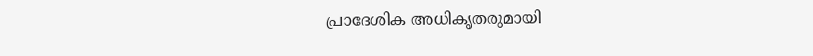പ്രാദേശിക അധികൃതരുമായി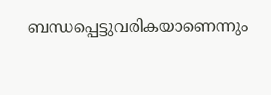ബന്ധപ്പെട്ടുവരികയാണെന്നും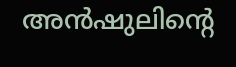അൻഷുലിന്റെ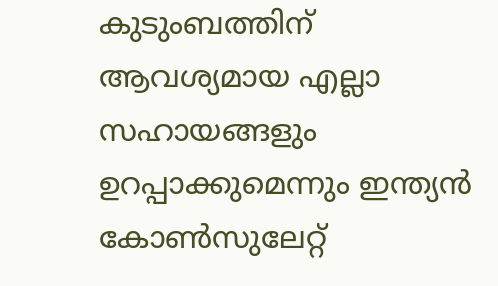കുടുംബത്തിന് ആവശ്യമായ എല്ലാ സഹായങ്ങളും ഉറപ്പാക്കുമെന്നും ഇന്ത്യൻ കോൺസുലേറ്റ്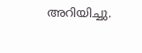അറിയിച്ചു.